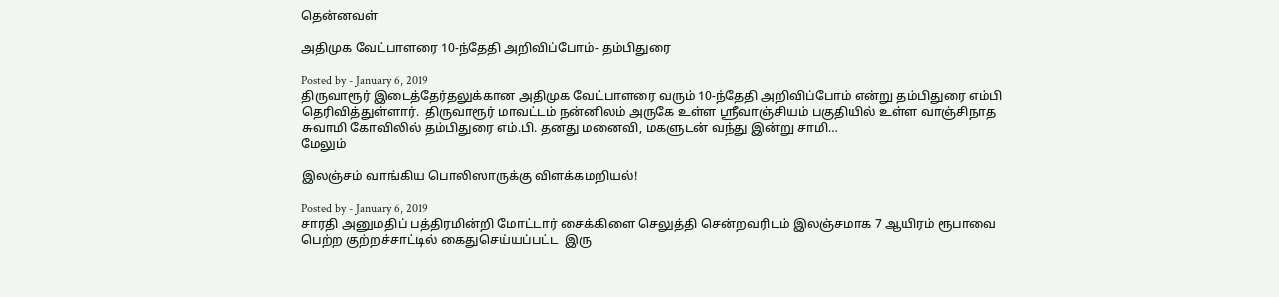தென்னவள்

அதிமுக வேட்பாளரை 10-ந்தேதி அறிவிப்போம்- தம்பிதுரை

Posted by - January 6, 2019
திருவாரூர் இடைத்தேர்தலுக்கான அதிமுக வேட்பாளரை வரும் 10-ந்தேதி அறிவிப்போம் என்று தம்பிதுரை எம்பி தெரிவித்துள்ளார்.  திருவாரூர் மாவட்டம் நன்னிலம் அருகே உள்ள ஸ்ரீவாஞ்சியம் பகுதியில் உள்ள வாஞ்சிநாத சுவாமி கோவிலில் தம்பிதுரை எம்.பி. தனது மனைவி, மகளுடன் வந்து இன்று சாமி…
மேலும்

இலஞ்சம் வாங்கிய பொலிஸாருக்கு விளக்கமறியல்!

Posted by - January 6, 2019
சாரதி அனுமதிப் பத்திரமின்றி மோட்டார் சைக்கிளை செலுத்தி சென்றவரிடம் இலஞ்சமாக 7 ஆயிரம் ரூபாவை பெற்ற குற்றச்சாட்டில் கைதுசெய்யப்பட்ட  இரு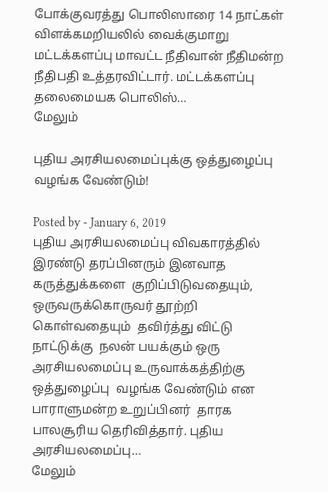போக்குவரத்து பொலிஸாரை 14 நாட்கள் விளக்கமறியலில் வைக்குமாறு மட்டக்களப்பு மாவட்ட நீதிவான் நீதிமன்ற நீதிபதி உத்தரவிட்டார். மட்டக்களப்பு தலைமையக பொலிஸ்…
மேலும்

புதிய அரசியலமைப்புக்கு ஒத்துழைப்பு வழங்க வேண்டும்!

Posted by - January 6, 2019
புதிய அரசியலமைப்பு விவகாரத்தில் இரண்டு தரப்பினரும் இனவாத கருத்துக்களை  குறிப்பிடுவதையும்,  ஒருவருக்கொருவர் தூற்றி  கொள்வதையும்  தவிர்த்து விட்டு நாட்டுக்கு  நலன் பயக்கும் ஒரு  அரசியலமைப்பு உருவாக்கத்திற்கு  ஒத்துழைப்பு  வழங்க வேண்டும் என பாராளுமன்ற உறுப்பினர்  தாரக  பாலசூரிய தெரிவித்தார். புதிய அரசியலமைப்பு…
மேலும்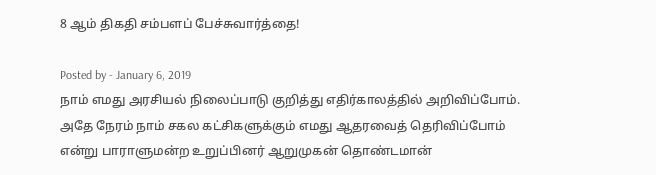8 ஆம் திகதி சம்பளப் பேச்சுவார்த்தை!

Posted by - January 6, 2019
நாம் எமது அரசியல் நிலைப்பாடு குறித்து எதிர்காலத்தில் அறிவிப்போம். அதே நேரம் நாம் சகல கட்சிகளுக்கும் எமது ஆதரவைத் தெரிவிப்போம் என்று பாராளுமன்ற உறுப்பினர் ஆறுமுகன் தொண்டமான்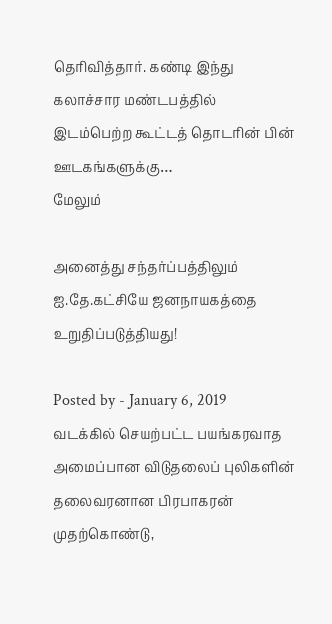தெரிவித்தார். கண்டி இந்து கலாச்சார மண்டபத்தில் இடம்பெற்ற கூட்டத் தொடரின் பின் ஊடகங்களுக்கு…
மேலும்

அனைத்து சந்தர்ப்பத்திலும் ஐ.தே.கட்சியே ஜனநாயகத்தை உறுதிப்படுத்தியது!

Posted by - January 6, 2019
வடக்கில் செயற்பட்ட பயங்கரவாத அமைப்பான விடுதலைப் புலிகளின் தலைவரனான பிரபாகரன் முதற்கொண்டு,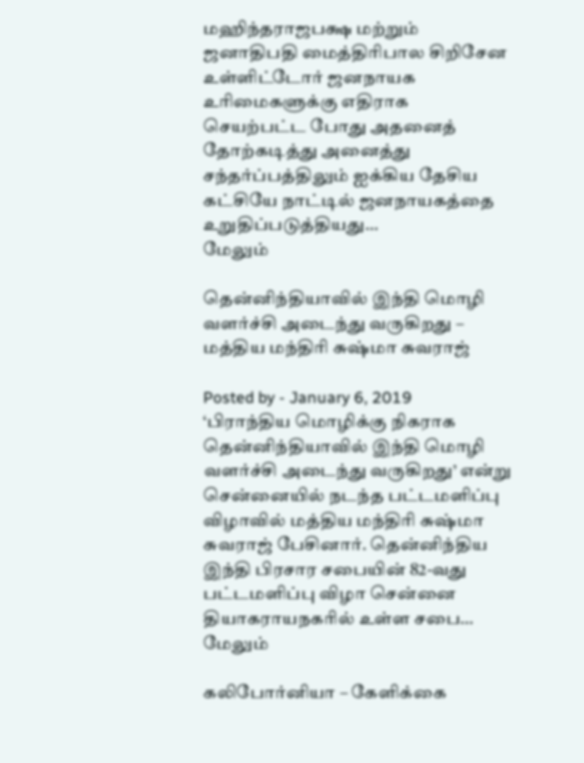மஹிந்தராஜபக்ஷ மற்றும் ஜனாதிபதி மைத்திரிபால சிறிசேன உள்ளிட்டோர் ஜனநாயக உரிமைகளுக்கு எதிராக செயற்பட்ட போது அதனைத் தோற்கடித்து அனைத்து சந்தர்ப்பத்திலும் ஐக்கிய தேசிய கட்சியே நாட்டில் ஜனநாயகத்தை உறுதிப்படுத்தியது…
மேலும்

தென்னிந்தியாவில் இந்தி மொழி வளர்ச்சி அடைந்து வருகிறது – மத்திய மந்திரி சுஷ்மா சுவராஜ்

Posted by - January 6, 2019
‘பிராந்திய மொழிக்கு நிகராக தென்னிந்தியாவில் இந்தி மொழி வளர்ச்சி அடைந்து வருகிறது’ என்று சென்னையில் நடந்த பட்டமளிப்பு விழாவில் மத்திய மந்திரி சுஷ்மா சுவராஜ் பேசினார். தென்னிந்திய இந்தி பிரசார சபையின் 82-வது பட்டமளிப்பு விழா சென்னை தியாகராயநகரில் உள்ள சபை…
மேலும்

கலிபோர்னியா – கேளிக்கை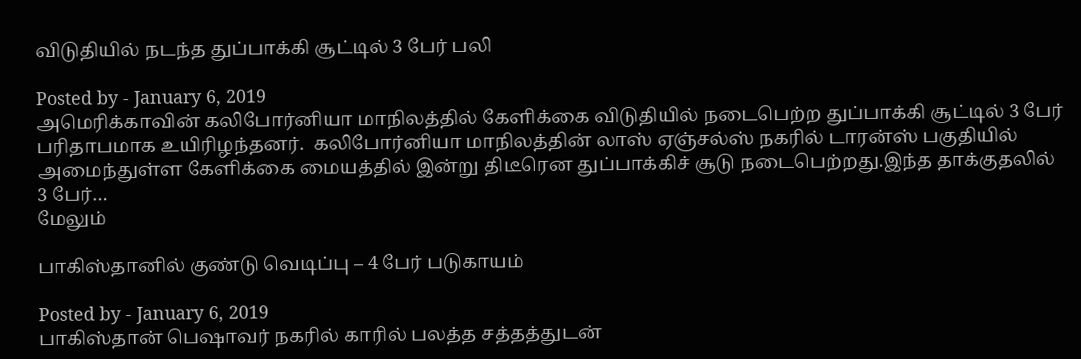விடுதியில் நடந்த துப்பாக்கி சூட்டில் 3 பேர் பலி

Posted by - January 6, 2019
அமெரிக்காவின் கலிபோர்னியா மாநிலத்தில் கேளிக்கை விடுதியில் நடைபெற்ற துப்பாக்கி சூட்டில் 3 பேர் பரிதாபமாக உயிரிழந்தனர்.  கலிபோர்னியா மாநிலத்தின் லாஸ் ஏஞ்சல்ஸ் நகரில் டாரன்ஸ் பகுதியில் அமைந்துள்ள கேளிக்கை மையத்தில் இன்று திடீரென துப்பாக்கிச் சூடு நடைபெற்றது.இந்த தாக்குதலில் 3 பேர்…
மேலும்

பாகிஸ்தானில் குண்டு வெடிப்பு – 4 பேர் படுகாயம்

Posted by - January 6, 2019
பாகிஸ்தான் பெஷாவர் நகரில் காரில் பலத்த சத்தத்துடன்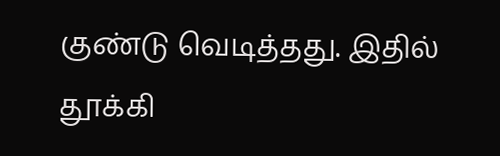குண்டு வெடித்தது. இதில் தூக்கி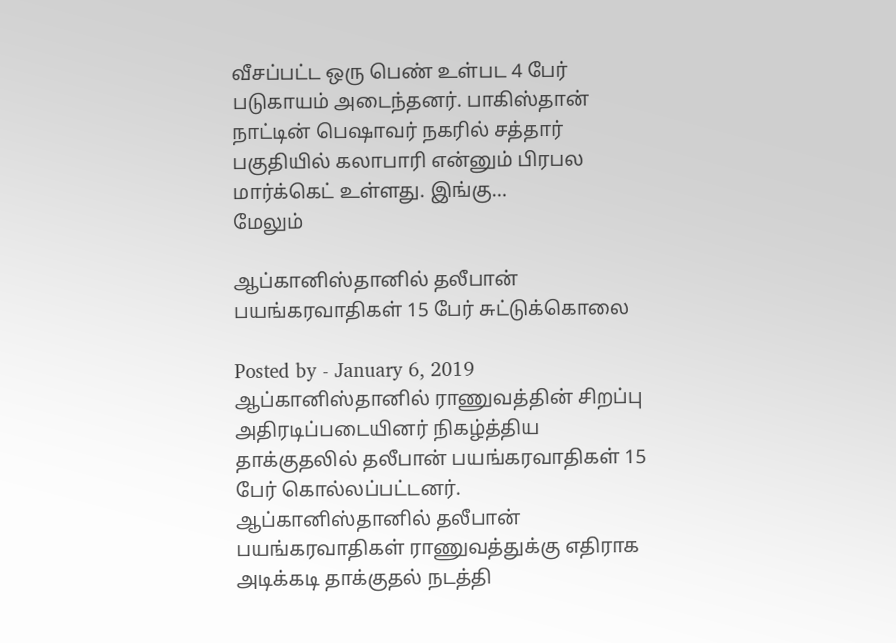வீசப்பட்ட ஒரு பெண் உள்பட 4 பேர் படுகாயம் அடைந்தனர். பாகிஸ்தான் நாட்டின் பெஷாவர் நகரில் சத்தார் பகுதியில் கலாபாரி என்னும் பிரபல மார்க்கெட் உள்ளது. இங்கு…
மேலும்

ஆப்கானிஸ்தானில் தலீபான் பயங்கரவாதிகள் 15 பேர் சுட்டுக்கொலை

Posted by - January 6, 2019
ஆப்கானிஸ்தானில் ராணுவத்தின் சிறப்பு அதிரடிப்படையினர் நிகழ்த்திய தாக்குதலில் தலீபான் பயங்கரவாதிகள் 15 பேர் கொல்லப்பட்டனர்.  ஆப்கானிஸ்தானில் தலீபான் பயங்கரவாதிகள் ராணுவத்துக்கு எதிராக அடிக்கடி தாக்குதல் நடத்தி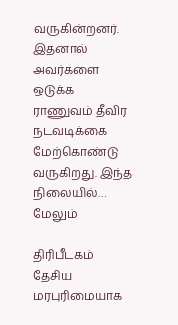வருகின்றனர். இதனால் அவர்களை ஒடுக்க ராணுவம் தீவிர நடவடிக்கை மேற்கொண்டு வருகிறது. இந்த நிலையில்…
மேலும்

திரிபீடகம் தேசிய மரபுரிமையாக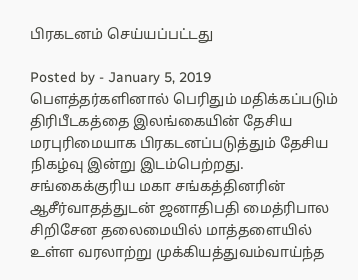பிரகடனம் செய்யப்பட்டது

Posted by - January 5, 2019
பெளத்தர்களினால் பெரிதும் மதிக்கப்படும் திரிபீடகத்தை இலங்கையின் தேசிய மரபுரிமையாக பிரகடனப்படுத்தும் தேசிய நிகழ்வு இன்று இடம்பெற்றது.  சங்கைக்குரிய மகா சங்கத்தினரின் ஆசீர்வாதத்துடன் ஜனாதிபதி மைத்ரிபால சிறிசேன தலைமையில் மாத்தளையில் உள்ள வரலாற்று முக்கியத்துவம்வாய்ந்த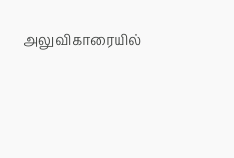அலுவிகாரையில்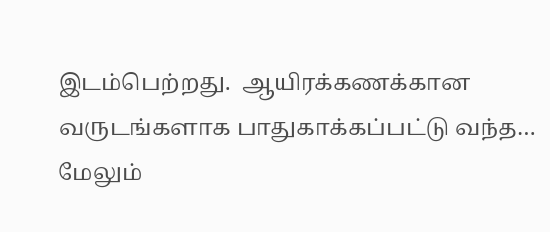இடம்பெற்றது.  ஆயிரக்கணக்கான வருடங்களாக பாதுகாக்கப்பட்டு வந்த…
மேலும்